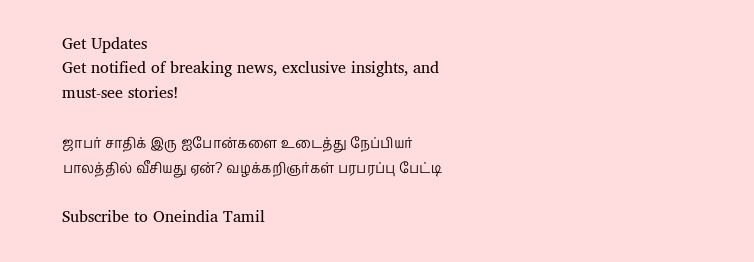Get Updates
Get notified of breaking news, exclusive insights, and must-see stories!

ஜாபர் சாதிக் இரு ஐபோன்களை உடைத்து நேப்பியர் பாலத்தில் வீசியது ஏன்? வழக்கறிஞர்கள் பரபரப்பு பேட்டி

Subscribe to Oneindia Tamil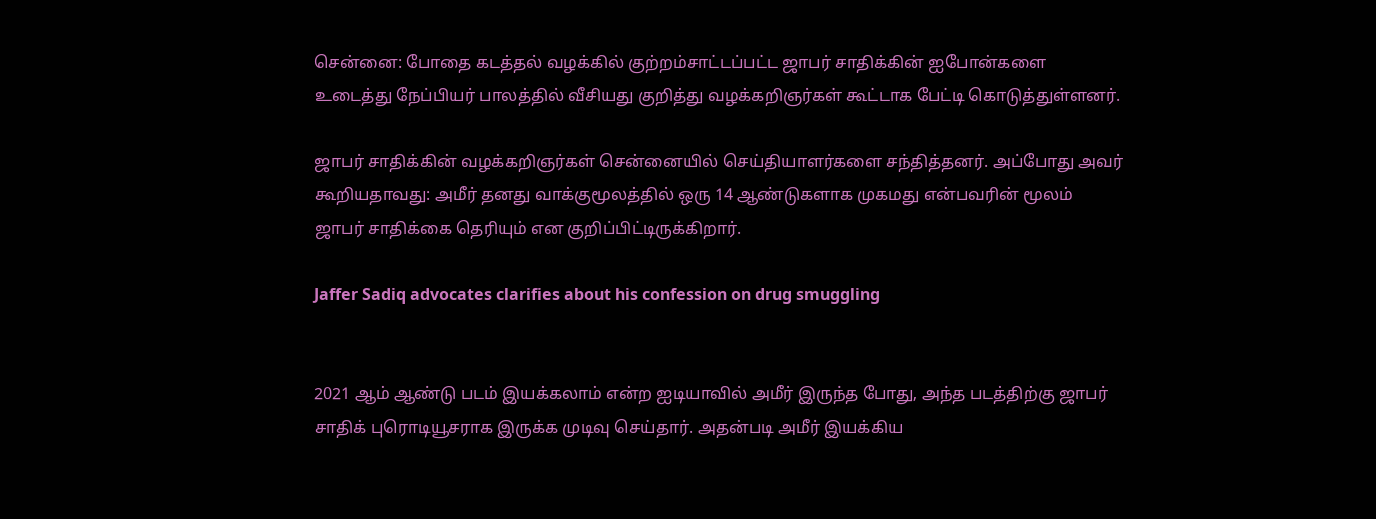சென்னை: போதை கடத்தல் வழக்கில் குற்றம்சாட்டப்பட்ட ஜாபர் சாதிக்கின் ஐபோன்களை உடைத்து நேப்பியர் பாலத்தில் வீசியது குறித்து வழக்கறிஞர்கள் கூட்டாக பேட்டி கொடுத்துள்ளனர்.

ஜாபர் சாதிக்கின் வழக்கறிஞர்கள் சென்னையில் செய்தியாளர்களை சந்தித்தனர். அப்போது அவர் கூறியதாவது: அமீர் தனது வாக்குமூலத்தில் ஒரு 14 ஆண்டுகளாக முகமது என்பவரின் மூலம் ஜாபர் சாதிக்கை தெரியும் என குறிப்பிட்டிருக்கிறார்.

Jaffer Sadiq advocates clarifies about his confession on drug smuggling


2021 ஆம் ஆண்டு படம் இயக்கலாம் என்ற ஐடியாவில் அமீர் இருந்த போது, அந்த படத்திற்கு ஜாபர் சாதிக் புரொடியூசராக இருக்க முடிவு செய்தார். அதன்படி அமீர் இயக்கிய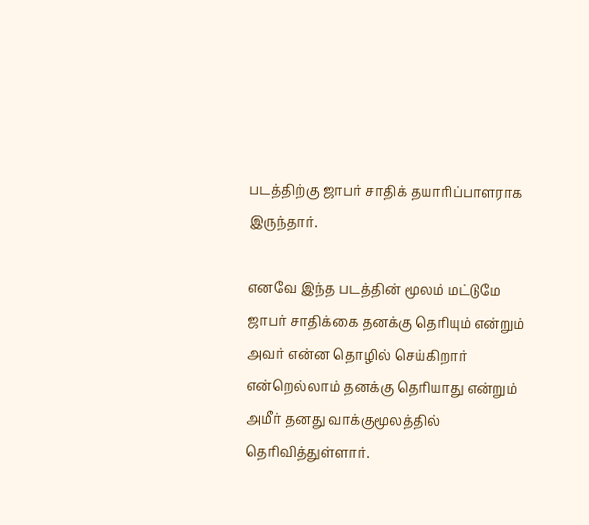படத்திற்கு ஜாபர் சாதிக் தயாரிப்பாளராக இருந்தார்.

எனவே இந்த படத்தின் மூலம் மட்டுமே ஜாபர் சாதிக்கை தனக்கு தெரியும் என்றும் அவர் என்ன தொழில் செய்கிறார் என்றெல்லாம் தனக்கு தெரியாது என்றும் அமீர் தனது வாக்குமூலத்தில் தெரிவித்துள்ளார்.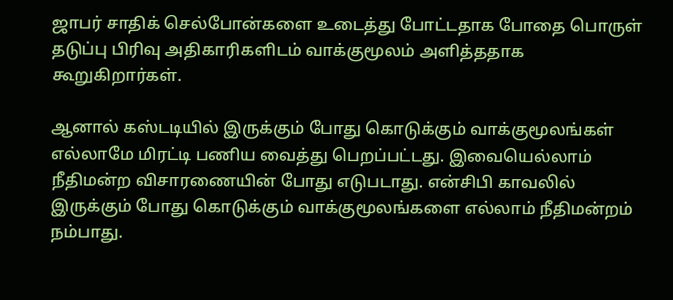ஜாபர் சாதிக் செல்போன்களை உடைத்து போட்டதாக போதை பொருள் தடுப்பு பிரிவு அதிகாரிகளிடம் வாக்குமூலம் அளித்ததாக கூறுகிறார்கள்.

ஆனால் கஸ்டடியில் இருக்கும் போது கொடுக்கும் வாக்குமூலங்கள் எல்லாமே மிரட்டி பணிய வைத்து பெறப்பட்டது. இவையெல்லாம் நீதிமன்ற விசாரணையின் போது எடுபடாது. என்சிபி காவலில் இருக்கும் போது கொடுக்கும் வாக்குமூலங்களை எல்லாம் நீதிமன்றம் நம்பாது.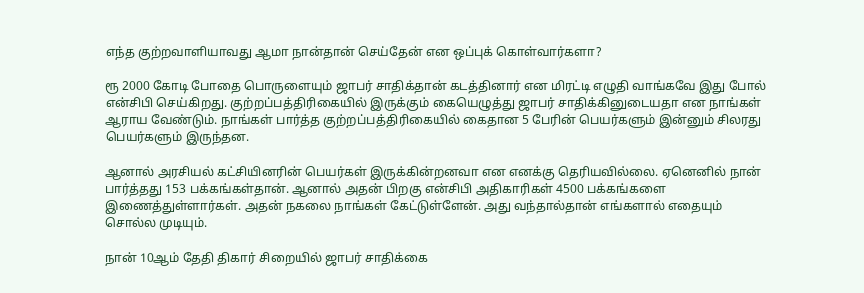எந்த குற்றவாளியாவது ஆமா நான்தான் செய்தேன் என ஒப்புக் கொள்வார்களா?

ரூ 2000 கோடி போதை பொருளையும் ஜாபர் சாதிக்தான் கடத்தினார் என மிரட்டி எழுதி வாங்கவே இது போல் என்சிபி செய்கிறது. குற்றப்பத்திரிகையில் இருக்கும் கையெழுத்து ஜாபர் சாதிக்கினுடையதா என நாங்கள் ஆராய வேண்டும். நாங்கள் பார்த்த குற்றப்பத்திரிகையில் கைதான 5 பேரின் பெயர்களும் இன்னும் சிலரது பெயர்களும் இருந்தன.

ஆனால் அரசியல் கட்சியினரின் பெயர்கள் இருக்கின்றனவா என எனக்கு தெரியவில்லை. ஏனெனில் நான் பார்த்தது 153 பக்கங்கள்தான். ஆனால் அதன் பிறகு என்சிபி அதிகாரிகள் 4500 பக்கங்களை இணைத்துள்ளார்கள். அதன் நகலை நாங்கள் கேட்டுள்ளேன். அது வந்தால்தான் எங்களால் எதையும் சொல்ல முடியும்.

நான் 10ஆம் தேதி திகார் சிறையில் ஜாபர் சாதிக்கை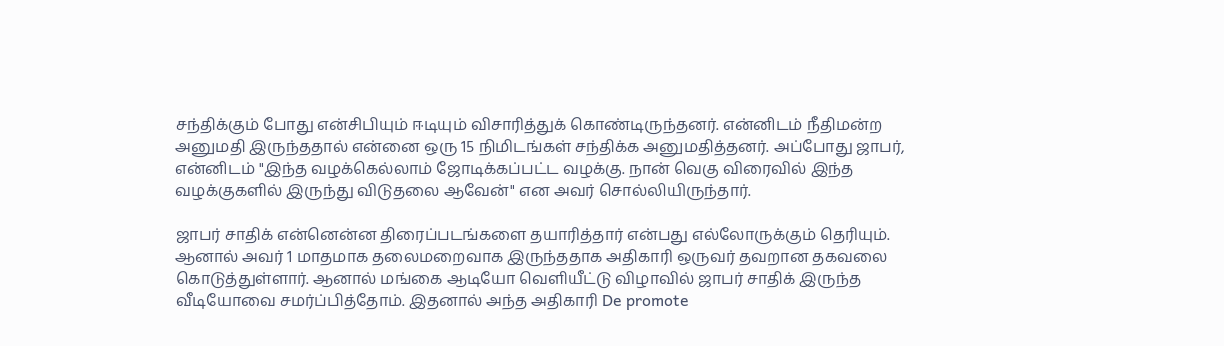சந்திக்கும் போது என்சிபியும் ஈடியும் விசாரித்துக் கொண்டிருந்தனர். என்னிடம் நீதிமன்ற அனுமதி இருந்ததால் என்னை ஒரு 15 நிமிடங்கள் சந்திக்க அனுமதித்தனர். அப்போது ஜாபர், என்னிடம் "இந்த வழக்கெல்லாம் ஜோடிக்கப்பட்ட வழக்கு. நான் வெகு விரைவில் இந்த வழக்குகளில் இருந்து விடுதலை ஆவேன்" என அவர் சொல்லியிருந்தார்.

ஜாபர் சாதிக் என்னென்ன திரைப்படங்களை தயாரித்தார் என்பது எல்லோருக்கும் தெரியும். ஆனால் அவர் 1 மாதமாக தலைமறைவாக இருந்ததாக அதிகாரி ஒருவர் தவறான தகவலை கொடுத்துள்ளார். ஆனால் மங்கை ஆடியோ வெளியீட்டு விழாவில் ஜாபர் சாதிக் இருந்த வீடியோவை சமர்ப்பித்தோம். இதனால் அந்த அதிகாரி De promote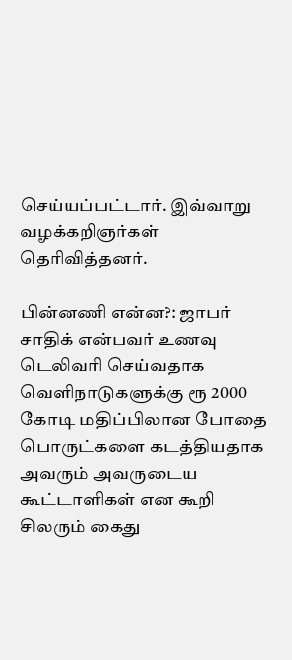செய்யப்பட்டார். இவ்வாறு வழக்கறிஞர்கள் தெரிவித்தனர்.

பின்னணி என்ன?: ஜாபர் சாதிக் என்பவர் உணவு டெலிவரி செய்வதாக வெளிநாடுகளுக்கு ரூ 2000 கோடி மதிப்பிலான போதை பொருட்களை கடத்தியதாக அவரும் அவருடைய கூட்டாளிகள் என கூறி சிலரும் கைது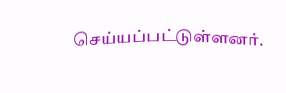செய்யப்பட்டுள்ளனர்.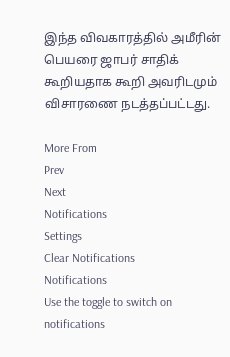இந்த விவகாரத்தில் அமீரின் பெயரை ஜாபர் சாதிக் கூறியதாக கூறி அவரிடமும் விசாரணை நடத்தப்பட்டது.

More From
Prev
Next
Notifications
Settings
Clear Notifications
Notifications
Use the toggle to switch on notifications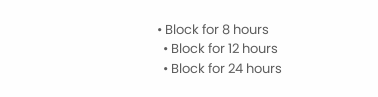• Block for 8 hours
  • Block for 12 hours
  • Block for 24 hours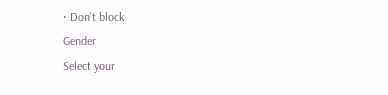• Don't block
Gender
Select your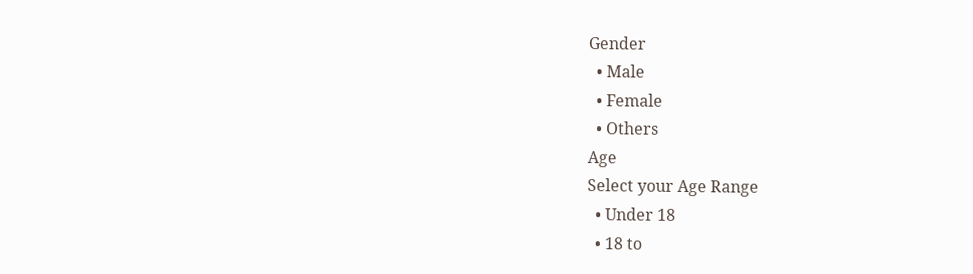Gender
  • Male
  • Female
  • Others
Age
Select your Age Range
  • Under 18
  • 18 to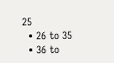25
  • 26 to 35
  • 36 to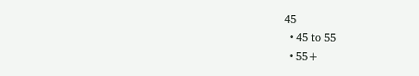45
  • 45 to 55
  • 55+